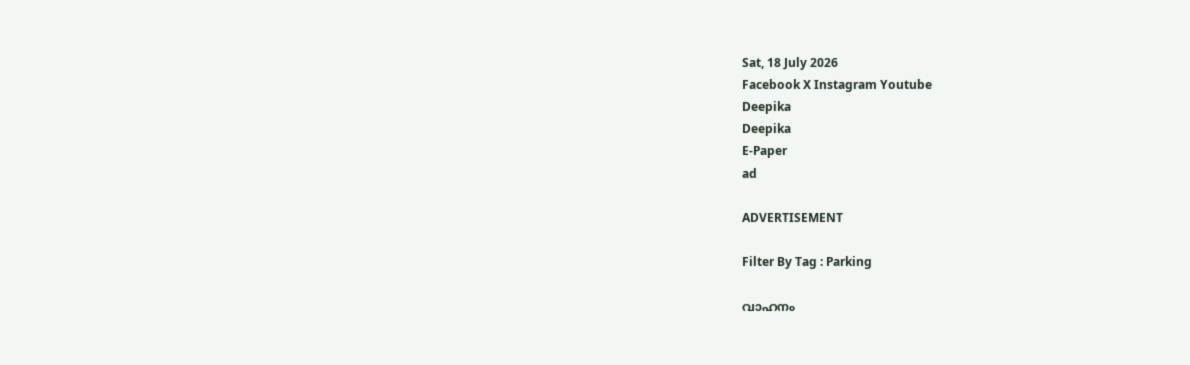Sat, 18 July 2026
Facebook X Instagram Youtube
Deepika
Deepika
E-Paper
ad

ADVERTISEMENT

Filter By Tag : Parking

വാഹനം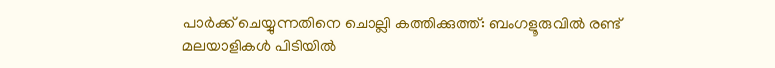പാർക്ക് ചെയ്യുന്നതിനെ ചൊല്ലി കത്തിക്കുത്ത്: ബംഗളൂരുവിൽ രണ്ട് മലയാളികൾ പിടിയിൽ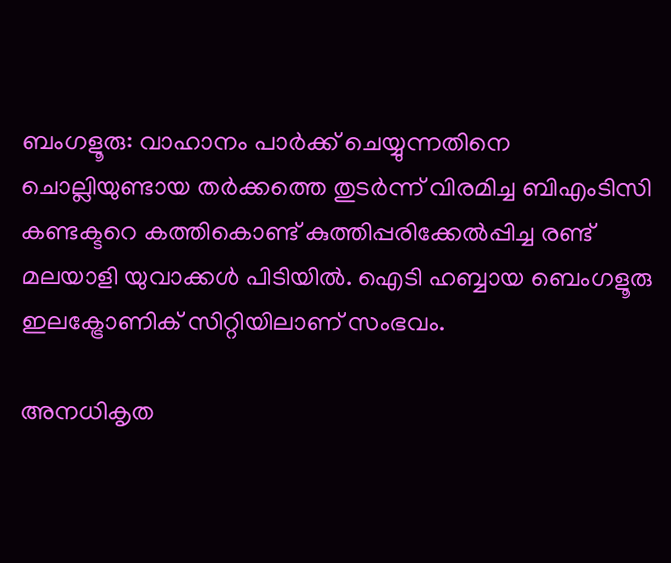ബംഗളൂരു: വാഹാനം പാർക്ക് ചെയ്യുന്നതിനെ ചൊല്ലിയുണ്ടായ തർക്കത്തെ തുടർന്ന് വിരമിച്ച ബിഎംടിസി കണ്ടക്ടറെ കത്തികൊണ്ട് കുത്തിപ്പരിക്കേൽപ്പിച്ച രണ്ട് മലയാളി യുവാക്കൾ പിടിയിൽ. ഐടി ഹബ്ബായ ബെംഗളൂരു ഇലക്ട്രോണിക് സിറ്റിയിലാണ് സംഭവം.

അനധികൃത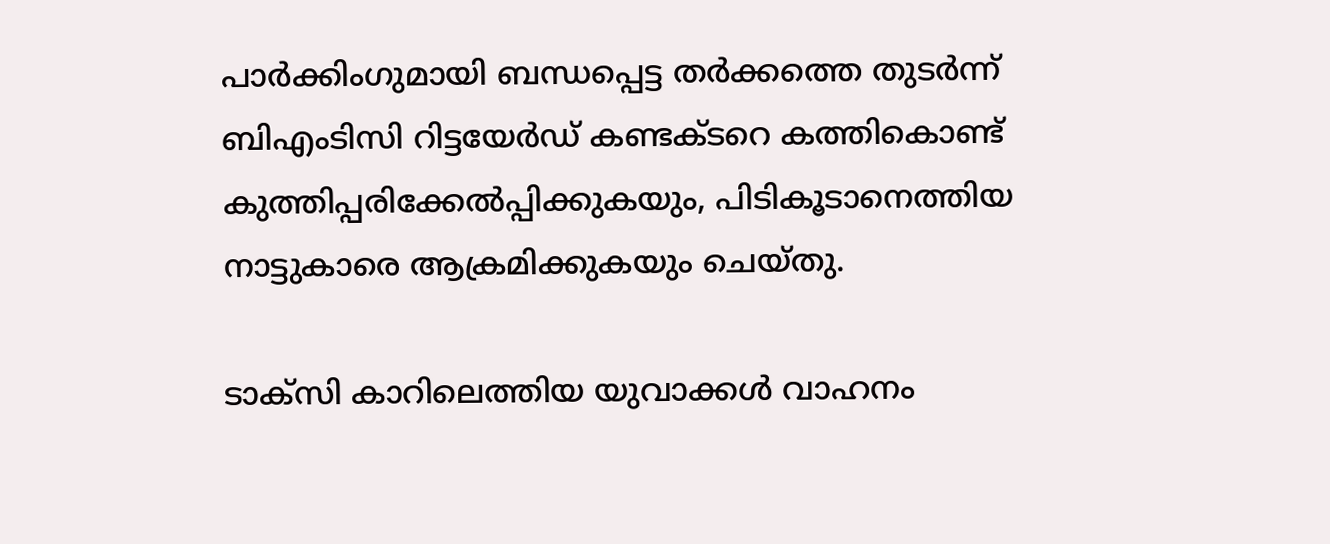പാർക്കിംഗുമായി ബന്ധപ്പെട്ട തർക്കത്തെ തുടർന്ന് ബിഎംടിസി റിട്ടയേർഡ് കണ്ടക്ടറെ കത്തികൊണ്ട് കുത്തിപ്പരിക്കേൽപ്പിക്കുകയും, പിടികൂടാനെത്തിയ നാട്ടുകാരെ ആക്രമിക്കുകയും ചെയ്തു.

ടാക്സി കാറിലെത്തിയ യുവാക്കൾ വാഹനം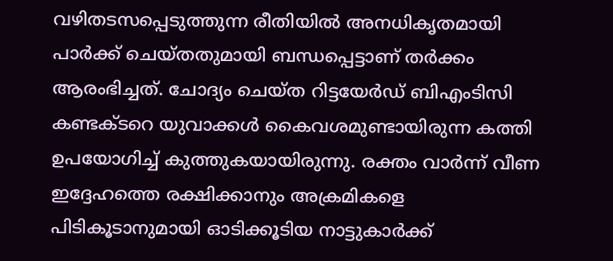വഴിതടസപ്പെടുത്തുന്ന രീതിയിൽ അനധികൃതമായി പാർക്ക് ചെയ്തതുമായി ബന്ധപ്പെട്ടാണ് തർക്കം ആരംഭിച്ചത്. ചോദ്യം ചെയ്ത റിട്ടയേർഡ് ബിഎംടിസി കണ്ടക്ടറെ യുവാക്കൾ കൈവശമുണ്ടായിരുന്ന കത്തി ഉപയോഗിച്ച് കുത്തുകയായിരുന്നു. രക്തം വാർന്ന് വീണ ഇദ്ദേഹത്തെ രക്ഷിക്കാനും അക്രമികളെ പിടികൂടാനുമായി ഓടിക്കൂടിയ നാട്ടുകാർക്ക്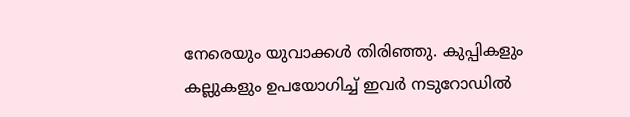നേരെയും യുവാക്കൾ തിരിഞ്ഞു. കുപ്പികളും കല്ലുകളും ഉപയോഗിച്ച് ഇവർ നടുറോഡിൽ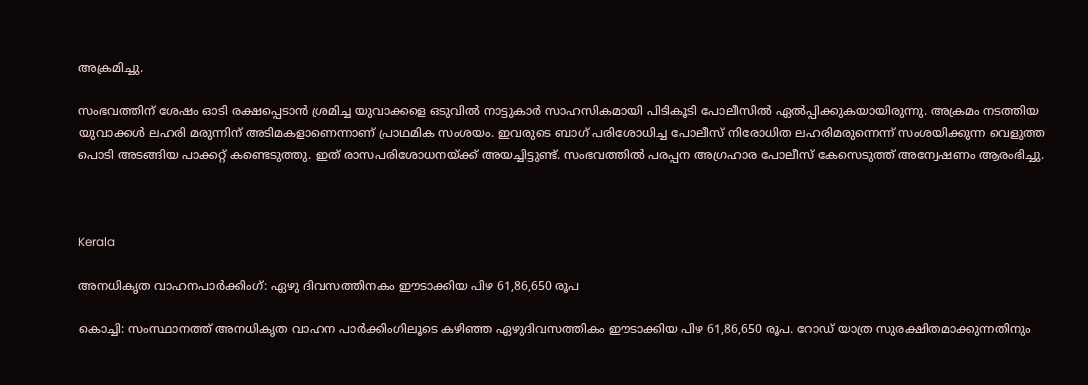അക്രമിച്ചു.

സംഭവത്തിന് ശേഷം ഓടി രക്ഷപ്പെടാൻ ശ്രമിച്ച യുവാക്കളെ ഒടുവിൽ നാട്ടുകാർ സാഹസികമായി പിടികൂടി പോലീസിൽ ഏൽപ്പിക്കുകയായിരുന്നു. അക്രമം നടത്തിയ യുവാക്കൾ ലഹരി മരുന്നിന് അടിമകളാണെന്നാണ് പ്രാഥമിക സംശയം. ഇവരുടെ ബാഗ് പരിശോധിച്ച പോലീസ് നിരോധിത ലഹരിമരുന്നെന്ന് സംശയിക്കുന്ന വെളുത്ത പൊടി അടങ്ങിയ പാക്കറ്റ് കണ്ടെടുത്തു. ഇത് രാസപരിശോധനയ്ക്ക് അയച്ചിട്ടുണ്ട്. സംഭവത്തിൽ പരപ്പന അഗ്രഹാര പോലീസ് കേസെടുത്ത് അന്വേഷണം ആരംഭിച്ചു.



Kerala

അനധികൃത വാഹനപാര്‍ക്കിംഗ്: ഏഴു ദിവസത്തിനകം ഈടാക്കിയ പിഴ 61,86,650 രൂപ

കൊച്ചി: സംസ്ഥാനത്ത് അനധികൃത വാഹന പാര്‍ക്കിംഗിലൂടെ കഴിഞ്ഞ ഏഴുദിവസത്തികം ഈടാക്കിയ പിഴ 61,86,650 രൂപ. റോഡ് യാത്ര സുരക്ഷിതമാക്കുന്നതിനും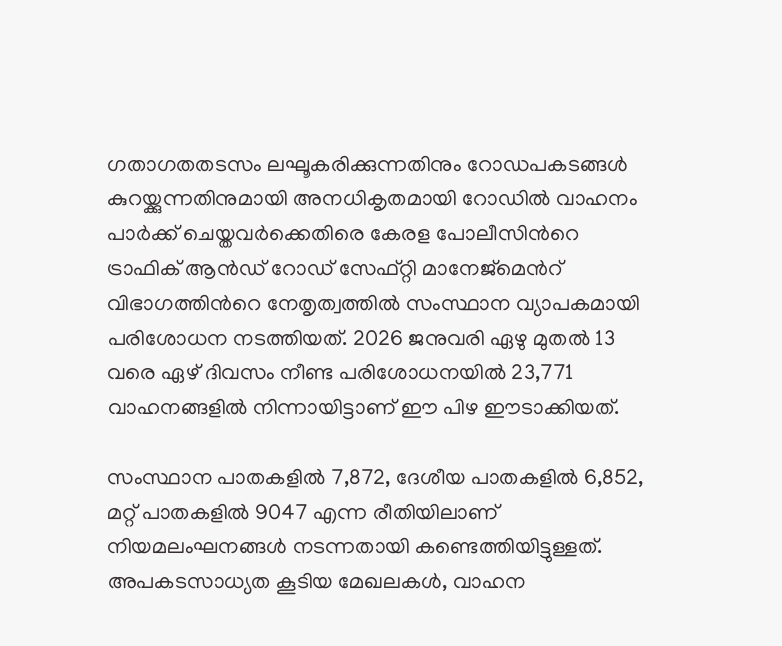ഗതാഗതതടസം ലഘൂകരിക്കുന്നതിനും റോഡപകടങ്ങള്‍ കുറയ്ക്കുന്നതിനുമായി അനധികൃതമായി റോഡില്‍ വാഹനം പാര്‍ക്ക് ചെയ്തവര്‍ക്കെതിരെ കേരള പോലീസിന്‍റെ ട്രാഫിക് ആന്‍ഡ് റോഡ് സേഫ്റ്റി മാനേജ്‌മെന്‍റ് വിഭാഗത്തിന്‍റെ നേതൃത്വത്തില്‍ സംസ്ഥാന വ്യാപകമായി പരിശോധന നടത്തിയത്. 2026 ജനുവരി ഏഴു മുതല്‍ 13 വരെ ഏഴ് ദിവസം നീണ്ട പരിശോധനയില്‍ 23,771 വാഹനങ്ങളില്‍ നിന്നായിട്ടാണ് ഈ പിഴ ഈടാക്കിയത്.

സംസ്ഥാന പാതകളില്‍ 7,872, ദേശീയ പാതകളില്‍ 6,852, മറ്റ് പാതകളില്‍ 9047 എന്ന രീതിയിലാണ് നിയമലംഘനങ്ങള്‍ നടന്നതായി കണ്ടെത്തിയിട്ടുള്ളത്. അപകടസാധ്യത കൂടിയ മേഖലകള്‍, വാഹന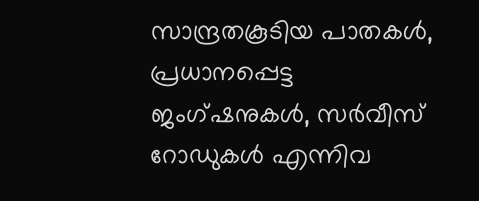സാന്ദ്രതകൂടിയ പാതകള്‍, പ്രധാനപ്പെട്ട ജംഗ്ഷനുകള്‍, സര്‍വീസ് റോഡുകള്‍ എന്നിവ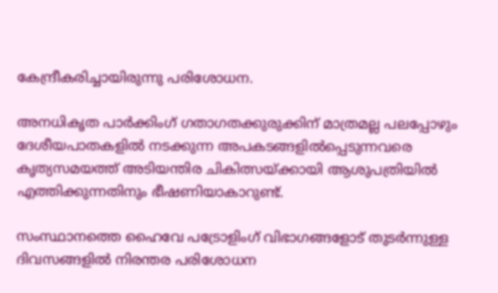കേന്ദ്രീകരിച്ചായിരുന്നു പരിശോധന.

അനധികൃത പാര്‍ക്കിംഗ് ഗതാഗതക്കുരുക്കിന് മാത്രമല്ല പലപ്പോഴും ദേശീയപാതകളില്‍ നടക്കുന്ന അപകടങ്ങളില്‍പ്പെടുന്നവരെ കൃത്യസമയത്ത് അടിയന്തിര ചികിത്സയ്ക്കായി ആശുപത്രിയില്‍ എത്തിക്കുന്നതിനും ഭീഷണിയാകാറുണ്ട്.

സംസ്ഥാനത്തെ ഹൈവേ പട്രോളിംഗ് വിഭാഗങ്ങളോട് തുടര്‍ന്നുള്ള ദിവസങ്ങളില്‍ നിരന്തര പരിശോധന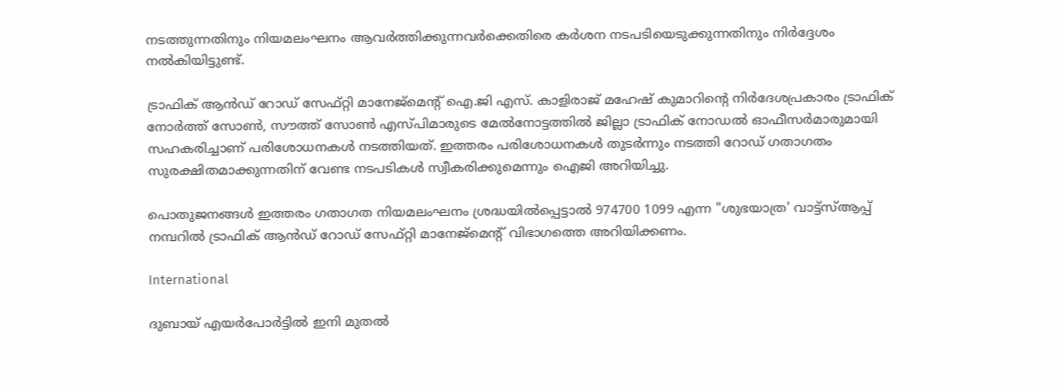നടത്തുന്നതിനും നിയമലംഘനം ആവര്‍ത്തിക്കുന്നവര്‍ക്കെതിരെ കര്‍ശന നടപടിയെടുക്കുന്നതിനും നിര്‍ദ്ദേശം നല്‍കിയിട്ടുണ്ട്.

ട്രാഫിക് ആന്‍ഡ് റോഡ് സേഫ്റ്റി മാനേജ്‌മെന്‍റ് ഐ.ജി എസ്. കാളിരാജ് മഹേഷ് കുമാറിന്‍റെ നിര്‍ദേശപ്രകാരം ട്രാഫിക് നോര്‍ത്ത് സോണ്‍, സൗത്ത് സോണ്‍ എസ്പിമാരുടെ മേല്‍നോട്ടത്തില്‍ ജില്ലാ ട്രാഫിക് നോഡല്‍ ഓഫീസര്‍മാരുമായി സഹകരിച്ചാണ് പരിശോധനകള്‍ നടത്തിയത്. ഇത്തരം പരിശോധനകള്‍ തുടര്‍ന്നും നടത്തി റോഡ് ഗതാഗതം സുരക്ഷിതമാക്കുന്നതിന് വേണ്ട നടപടികള്‍ സ്വീകരിക്കുമെന്നും ഐജി അറിയിച്ചു.

പൊതുജനങ്ങള്‍ ഇത്തരം ഗതാഗത നിയമലംഘനം ശ്രദ്ധയില്‍പ്പെട്ടാല്‍ 974700 1099 എന്ന "ശുഭയാത്ര' വാട്ട്‌സ്ആപ്പ് നമ്പറില്‍ ട്രാഫിക് ആന്‍ഡ് റോഡ് സേഫ്റ്റി മാനേജ്‌മെന്‍റ് വിഭാഗത്തെ അറിയിക്കണം.

International

ദുബായ് എയർപോർട്ടിൽ ഇനി മുതൽ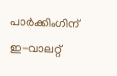പാർക്കിംഗിന് ഇ-വാലറ്റ്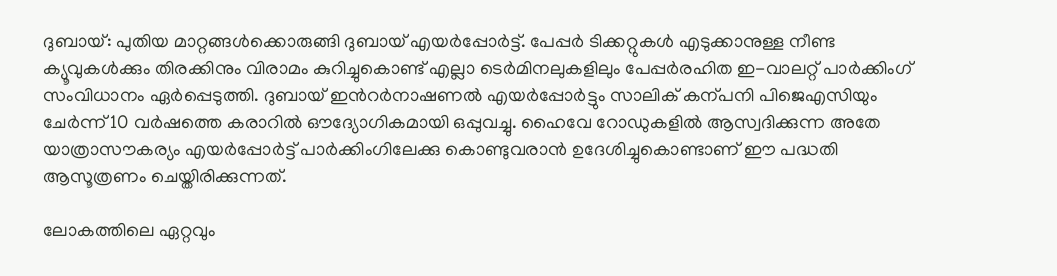ദുബായ്: പുതിയ മാറ്റങ്ങൾക്കൊരുങ്ങി ദുബായ് എയർപ്പോർട്ട്. പേപ്പർ ടിക്കറ്റുകൾ എടുക്കാനുള്ള നീണ്ട ക്യൂവുകൾക്കും തിരക്കിനും വിരാമം കുറിച്ചുകൊണ്ട് എല്ലാ ടെർമിനലുകളിലും പേപ്പർരഹിത ഇ-വാലറ്റ് പാർക്കിംഗ് സംവിധാനം ഏർപ്പെടുത്തി. ദുബായ് ഇന്‍റർനാഷണൽ എയർപ്പോർട്ടും സാലിക് കന്പനി പിജെഎസിയും ചേർന്ന് 10 വർഷത്തെ കരാറിൽ ഔദ്യോഗികമായി ഒപ്പുവച്ചു. ഹൈവേ റോഡുകളിൽ ആസ്വദിക്കുന്ന അതേ യാത്രാസൗകര്യം എയർപ്പോർട്ട് പാർക്കിംഗിലേക്കു കൊണ്ടുവരാൻ ഉദേശിച്ചുകൊണ്ടാണ് ഈ പദ്ധതി ആസൂത്രണം ചെയ്തിരിക്കുന്നത്.

ലോകത്തിലെ ഏറ്റവും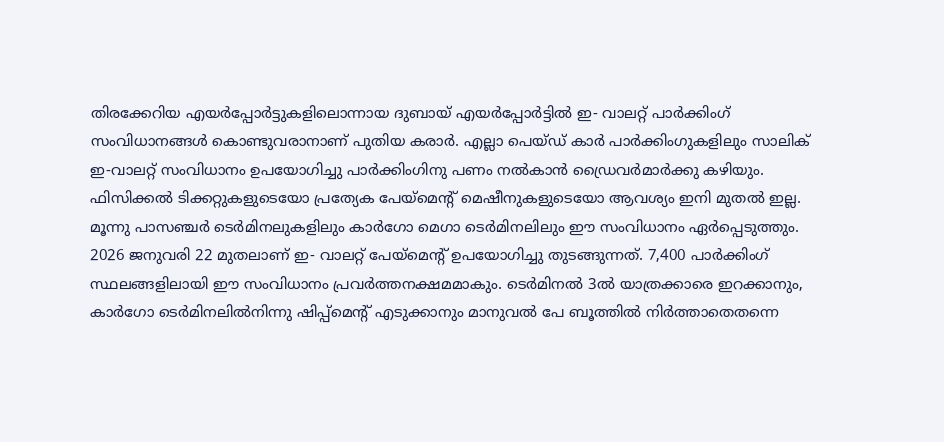തിരക്കേറിയ എയർപ്പോർട്ടുകളിലൊന്നായ ദുബായ് എയർപ്പോർട്ടിൽ ഇ- വാലറ്റ് പാർക്കിംഗ് സംവിധാനങ്ങൾ കൊണ്ടുവരാനാണ് പുതിയ കരാർ. എല്ലാ പെയ്ഡ് കാർ പാർക്കിംഗുകളിലും സാലിക് ഇ-വാലറ്റ് സംവിധാനം ഉപയോഗിച്ചു പാർക്കിംഗിനു പണം നൽകാൻ ഡ്രൈവർമാർക്കു കഴിയും. ഫിസിക്കൽ ടിക്കറ്റുകളുടെയോ പ്രത്യേക പേയ്‌മെന്‍റ് മെഷീനുകളുടെയോ ആവശ്യം ഇനി മുതൽ ഇല്ല. മൂന്നു പാസഞ്ചർ ടെർമിനലുകളിലും കാർഗോ മെഗാ ടെർമിനലിലും ഈ സംവിധാനം ഏർപ്പെടുത്തും.
2026 ജനുവരി 22 മുതലാണ് ഇ- വാലറ്റ് പേയ്മെന്‍റ് ഉപയോഗിച്ചു തുടങ്ങുന്നത്. 7,400 പാർക്കിംഗ് സ്ഥലങ്ങളിലായി ഈ സംവിധാനം പ്രവർത്തനക്ഷമമാകും. ടെർമിനൽ 3ൽ യാത്രക്കാരെ ഇറക്കാനും, കാർഗോ ടെർമിനലിൽനിന്നു ഷിപ്പ്‌മെന്‍റ് എടുക്കാനും മാനുവൽ പേ ബൂത്തിൽ നിർത്താതെതന്നെ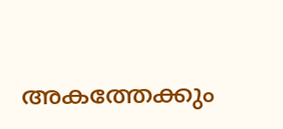അകത്തേക്കും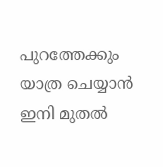പുറത്തേക്കും യാത്ര ചെയ്യാൻ ഇനി മുതൽ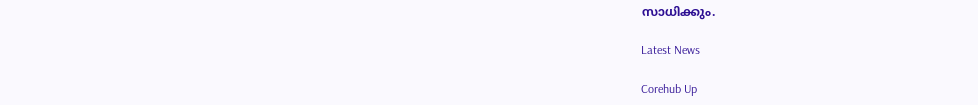സാധിക്കും.

Latest News

Corehub Up